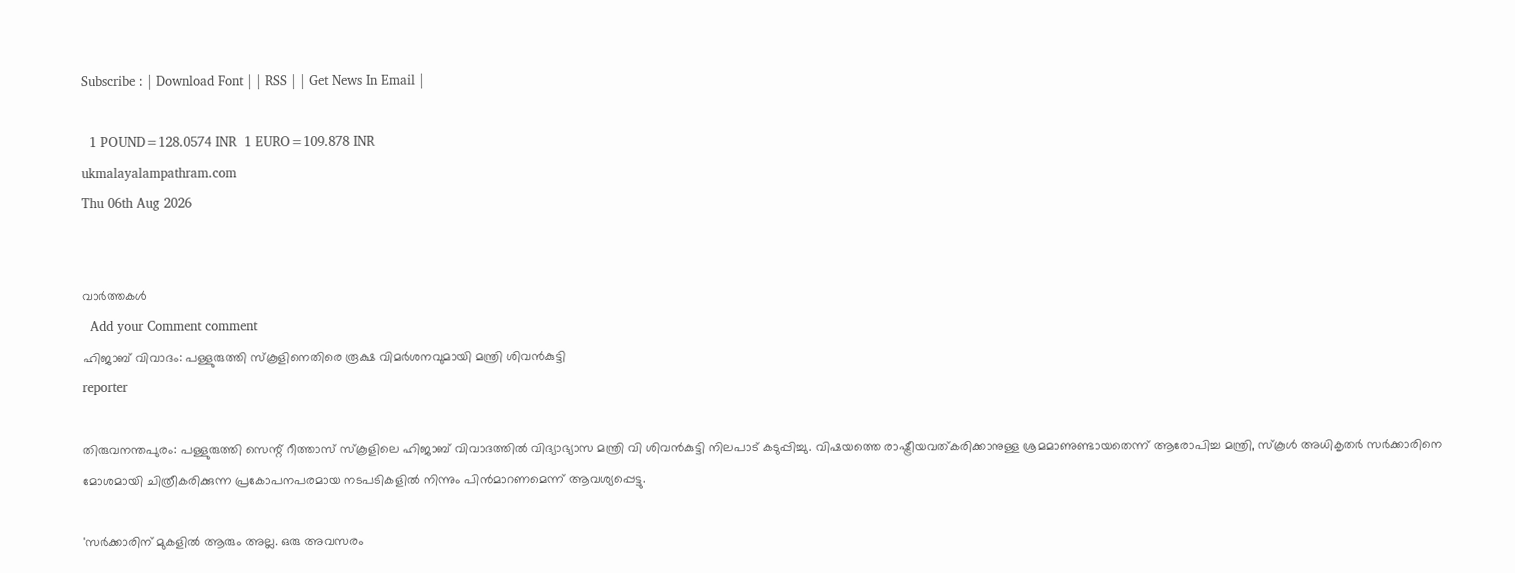Subscribe : | Download Font | | RSS | | Get News In Email |

  1 POUND=128.0574 INR  1 EURO=109.878 INR
ukmalayalampathram.com
Thu 06th Aug 2026


വാര്‍ത്തകള്‍
  Add your Comment comment
ഹിജാബ് വിവാദം: പള്ളുരുത്തി സ്‌കൂളിനെതിരെ രൂക്ഷ വിമര്‍ശനവുമായി മന്ത്രി ശിവന്‍കുട്ടി
reporter

തിരുവനന്തപുരം: പള്ളുരുത്തി സെന്റ് റീത്താസ് സ്‌കൂളിലെ ഹിജാബ് വിവാദത്തില്‍ വിദ്യാഭ്യാസ മന്ത്രി വി ശിവന്‍കുട്ടി നിലപാട് കടുപ്പിച്ചു. വിഷയത്തെ രാഷ്ട്രീയവത്കരിക്കാനുള്ള ശ്രമമാണുണ്ടായതെന്ന് ആരോപിച്ച മന്ത്രി, സ്‌കൂള്‍ അധികൃതര്‍ സര്‍ക്കാരിനെ മോശമായി ചിത്രീകരിക്കുന്ന പ്രകോപനപരമായ നടപടികളില്‍ നിന്നും പിന്‍മാറണമെന്ന് ആവശ്യപ്പെട്ടു.

'സര്‍ക്കാരിന് മുകളില്‍ ആരും അല്ല. ഒരു അവസരം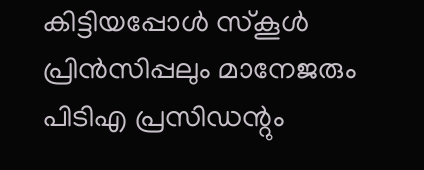കിട്ടിയപ്പോള്‍ സ്‌കൂള്‍ പ്രിന്‍സിപ്പലും മാനേജരും പിടിഎ പ്രസിഡന്റും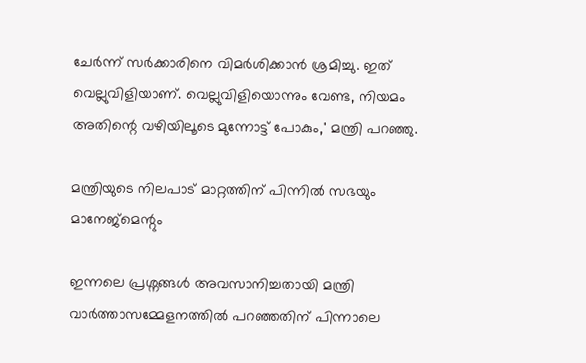ചേര്‍ന്ന് സര്‍ക്കാരിനെ വിമര്‍ശിക്കാന്‍ ശ്രമിച്ചു. ഇത് വെല്ലുവിളിയാണ്. വെല്ലുവിളിയൊന്നും വേണ്ട, നിയമം അതിന്റെ വഴിയിലൂടെ മുന്നോട്ട് പോകും,' മന്ത്രി പറഞ്ഞു.

മന്ത്രിയുടെ നിലപാട് മാറ്റത്തിന് പിന്നില്‍ സഭയും മാനേജ്മെന്റും

ഇന്നലെ പ്രശ്നങ്ങള്‍ അവസാനിച്ചതായി മന്ത്രി വാര്‍ത്താസമ്മേളനത്തില്‍ പറഞ്ഞതിന് പിന്നാലെ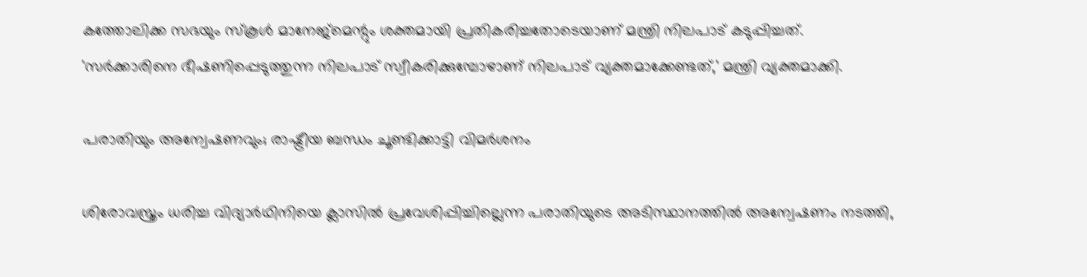കത്തോലിക്ക സഭയും സ്‌കൂള്‍ മാനേജ്മെന്റും ശക്തമായി പ്രതികരിച്ചതോടെയാണ് മന്ത്രി നിലപാട് കടുപ്പിച്ചത്. 'സര്‍ക്കാരിനെ ഭീഷണിപ്പെടുത്തുന്ന നിലപാട് സ്വീകരിക്കുമ്പോഴാണ് നിലപാട് വ്യക്തമാക്കേണ്ടത്,' മന്ത്രി വ്യക്തമാക്കി.

പരാതിയും അന്വേഷണവും; രാഷ്ട്രീയ ബന്ധം ചൂണ്ടിക്കാട്ടി വിമര്‍ശനം

ശിരോവസ്ത്രം ധരിച്ച വിദ്യാര്‍ഥിനിയെ ക്ലാസില്‍ പ്രവേശിപ്പിച്ചില്ലെന്ന പരാതിയുടെ അടിസ്ഥാനത്തില്‍ അന്വേഷണം നടത്തി,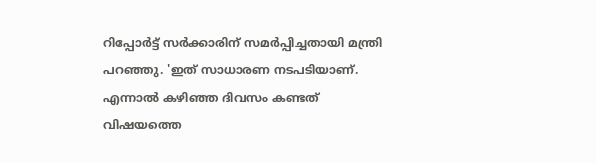റിപ്പോര്‍ട്ട് സര്‍ക്കാരിന് സമര്‍പ്പിച്ചതായി മന്ത്രി പറഞ്ഞു. 'ഇത് സാധാരണ നടപടിയാണ്. എന്നാല്‍ കഴിഞ്ഞ ദിവസം കണ്ടത് വിഷയത്തെ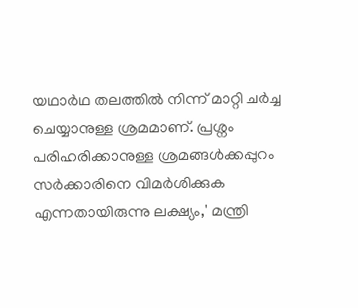യഥാര്‍ഥ തലത്തില്‍ നിന്ന് മാറ്റി ചര്‍ച്ച ചെയ്യാനുള്ള ശ്രമമാണ്. പ്രശ്നം പരിഹരിക്കാനുള്ള ശ്രമങ്ങള്‍ക്കപ്പുറം സര്‍ക്കാരിനെ വിമര്‍ശിക്കുക എന്നതായിരുന്നു ലക്ഷ്യം,' മന്ത്രി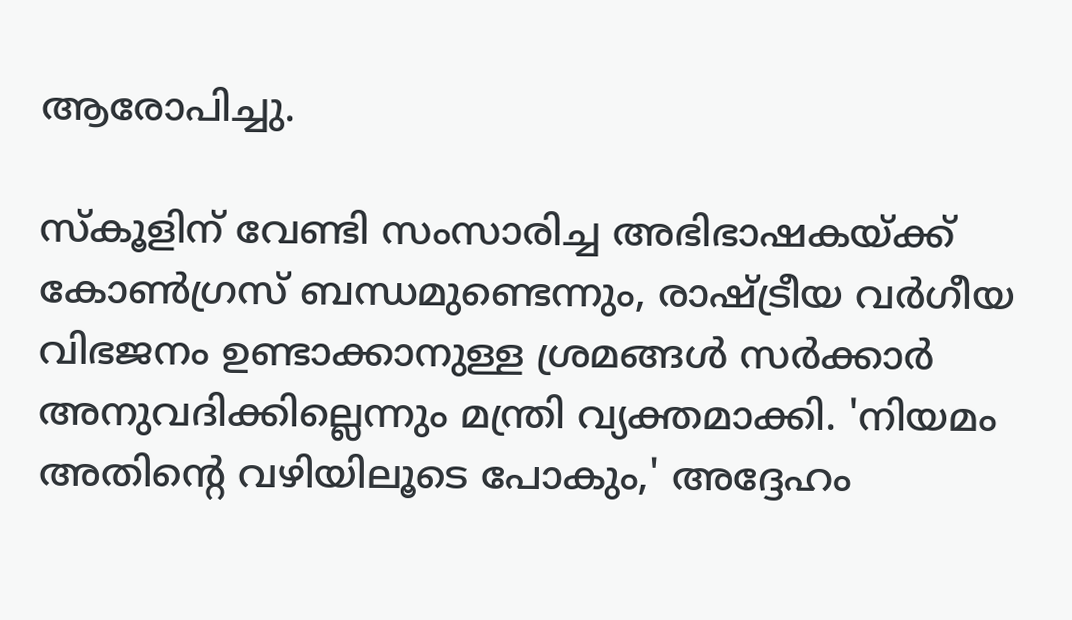ആരോപിച്ചു.

സ്‌കൂളിന് വേണ്ടി സംസാരിച്ച അഭിഭാഷകയ്ക്ക് കോണ്‍ഗ്രസ് ബന്ധമുണ്ടെന്നും, രാഷ്ട്രീയ വര്‍ഗീയ വിഭജനം ഉണ്ടാക്കാനുള്ള ശ്രമങ്ങള്‍ സര്‍ക്കാര്‍ അനുവദിക്കില്ലെന്നും മന്ത്രി വ്യക്തമാക്കി. 'നിയമം അതിന്റെ വഴിയിലൂടെ പോകും,' അദ്ദേഹം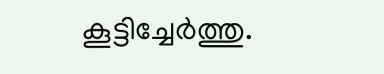കൂട്ടിച്ചേര്‍ത്തു.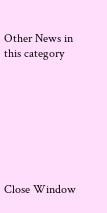Other News in this category








Close Window